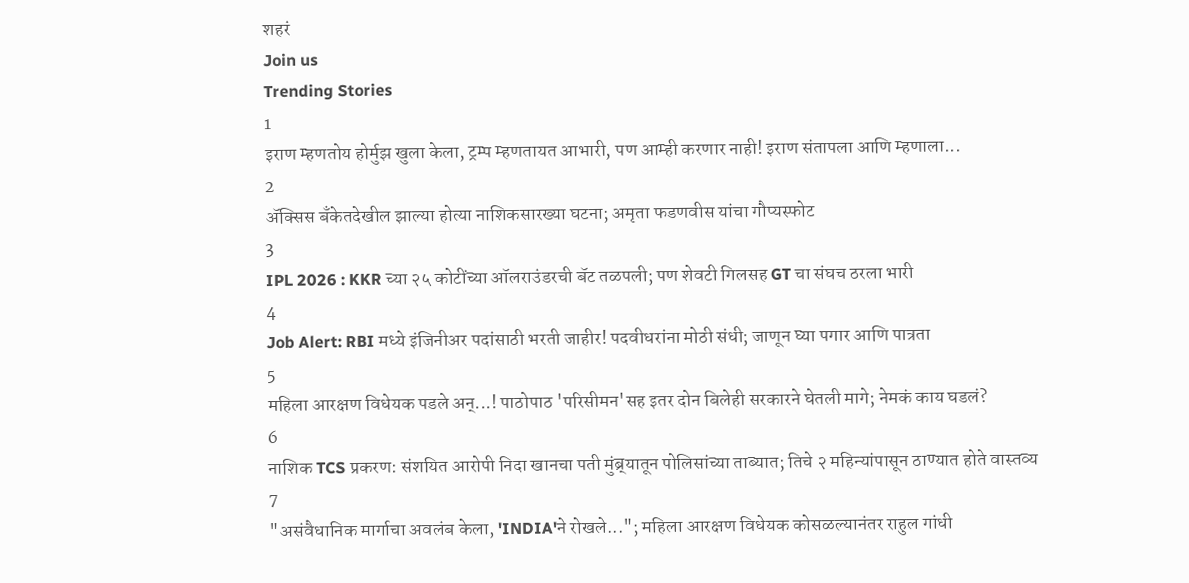शहरं
Join us
Trending Stories
1
इराण म्हणतोय होर्मुझ खुला केला, ट्रम्प म्हणतायत आभारी, पण आम्ही करणार नाही! इराण संतापला आणि म्हणाला...
2
ॲक्सिस बँकेतदेखील झाल्या होत्या नाशिकसारख्या घटना; अमृता फडणवीस यांचा गौप्यस्फोट
3
IPL 2026 : KKR च्या २५ कोटींच्या ऑलराउंडरची बॅट तळपली; पण शेवटी गिलसह GT चा संघच ठरला भारी
4
Job Alert: RBI मध्ये इंजिनीअर पदांसाठी भरती जाहीर! पदवीधरांना मोठी संधी; जाणून घ्या पगार आणि पात्रता
5
महिला आरक्षण विधेयक पडले अन्...! पाठोपाठ 'परिसीमन'सह इतर दोन बिलेही सरकारने घेतली मागे; नेमकं काय घडलं?
6
नाशिक TCS प्रकरण: संशयित आरोपी निदा खानचा पती मुंब्र्यातून पोलिसांच्या ताब्यात; तिचे २ महिन्यांपासून ठाण्यात होते वास्तव्य
7
"असंवैधानिक मार्गाचा अवलंब केला, 'INDIA'ने रोखले..."; महिला आरक्षण विधेयक कोसळल्यानंतर राहुल गांधी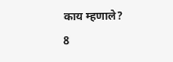काय म्हणाले?
8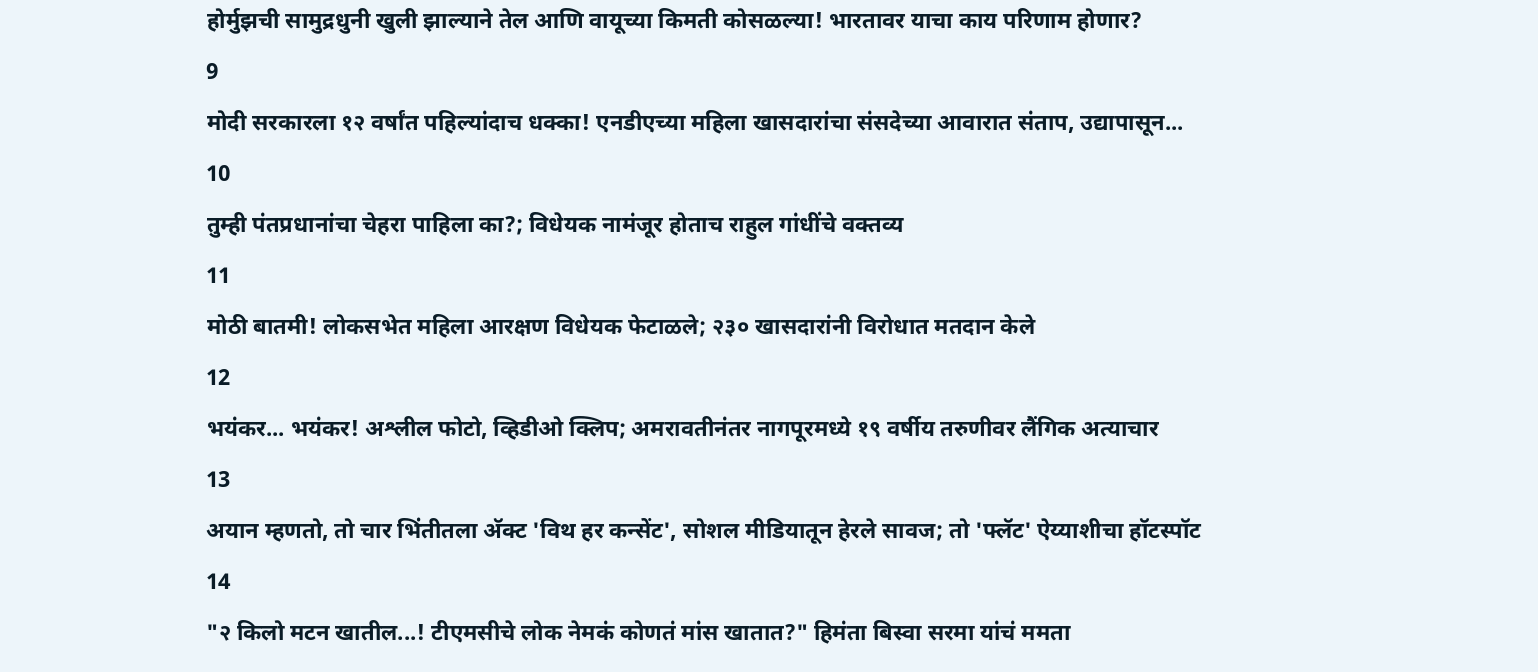होर्मुझची सामुद्रधुनी खुली झाल्याने तेल आणि वायूच्या किमती कोसळल्या! भारतावर याचा काय परिणाम होणार?
9
मोदी सरकारला १२ वर्षांत पहिल्यांदाच धक्का! एनडीएच्या महिला खासदारांचा संसदेच्या आवारात संताप, उद्यापासून...
10
तुम्ही पंतप्रधानांचा चेहरा पाहिला का?; विधेयक नामंजूर होताच राहुल गांधींचे वक्तव्य
11
मोठी बातमी! लोकसभेत महिला आरक्षण विधेयक फेटाळले; २३० खासदारांनी विरोधात मतदान केले
12
भयंकर... भयंकर! अश्लील फोटो, व्हिडीओ क्लिप; अमरावतीनंतर नागपूरमध्ये १९ वर्षीय तरुणीवर लैंगिक अत्याचार
13
अयान म्हणतो, तो चार भिंतीतला अ‍ॅक्ट 'विथ हर कन्सेंट', सोशल मीडियातून हेरले सावज; तो 'फ्लॅट' ऐय्याशीचा हॉटस्पॉट
14
"२ किलो मटन खातील...! टीएमसीचे लोक नेमकं कोणतं मांस खातात?" हिमंता बिस्वा सरमा यांचं ममता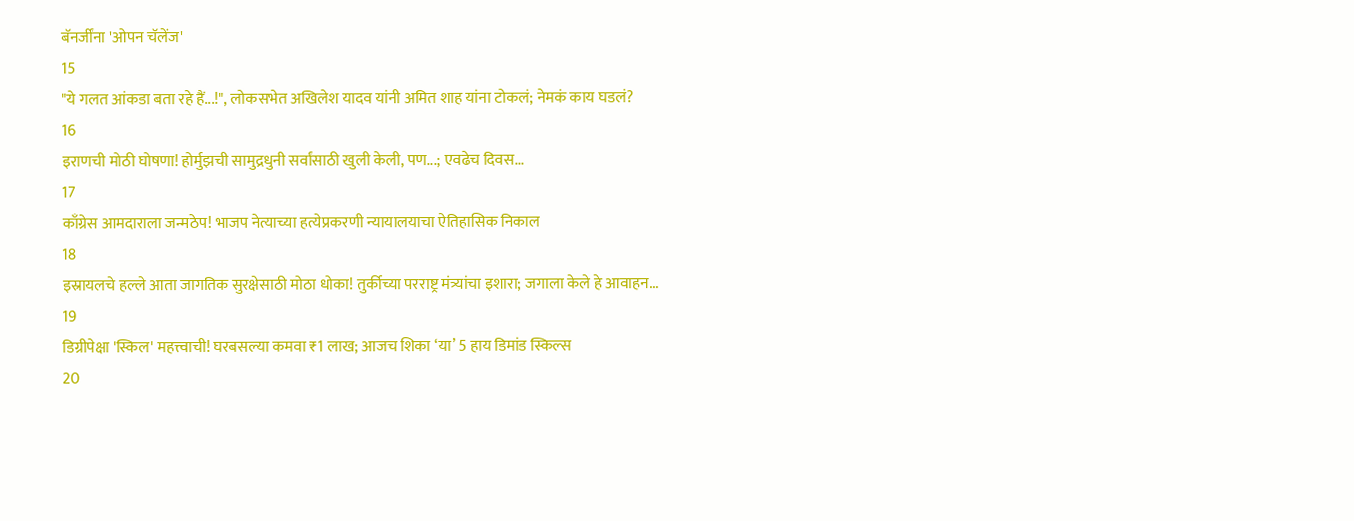बॅनर्जींना 'ओपन चॅलेंज'
15
"ये गलत आंकडा बता रहे हैं...!", लोकसभेत अखिलेश यादव यांनी अमित शाह यांना टोकलं; नेमकं काय घडलं?
16
इराणची मोठी घोषणा! होर्मुझची सामुद्रधुनी सर्वांसाठी खुली केली, पण...; एवढेच दिवस...
17
काँग्रेस आमदाराला जन्मठेप! भाजप नेत्याच्या हत्येप्रकरणी न्यायालयाचा ऐतिहासिक निकाल
18
इस्रायलचे हल्ले आता जागतिक सुरक्षेसाठी मोठा धोका! तुर्कीच्या परराष्ट्र मंत्र्यांचा इशारा; जगाला केले हे आवाहन...
19
डिग्रीपेक्षा 'स्किल' महत्त्वाची! घरबसल्या कमवा ₹1 लाख; आजच शिका ‘या’ 5 हाय डिमांड स्किल्स
20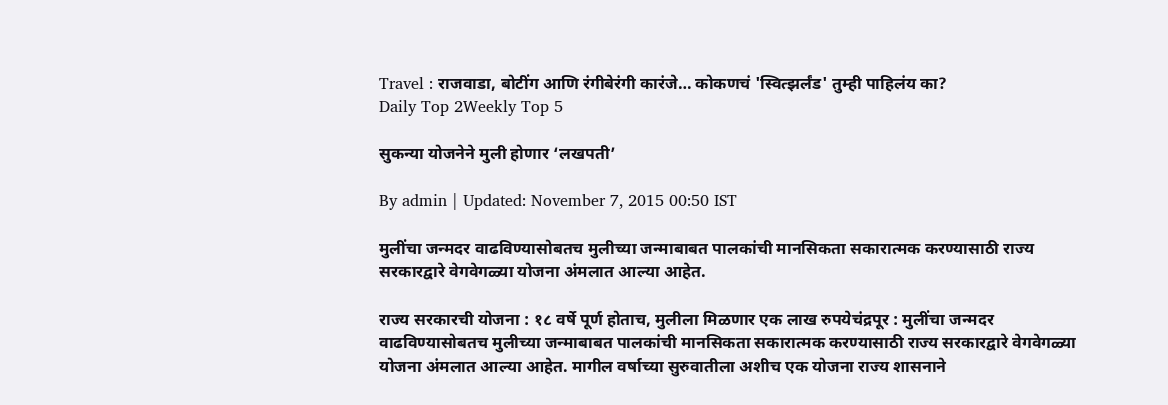Travel : राजवाडा, बोटींग आणि रंगीबेरंगी कारंजे… कोकणचं 'स्वित्झर्लंड' तुम्ही पाहिलंय का?
Daily Top 2Weekly Top 5

सुकन्या योजनेने मुली होणार ‘लखपती’

By admin | Updated: November 7, 2015 00:50 IST

मुलींचा जन्मदर वाढविण्यासोबतच मुलीच्या जन्माबाबत पालकांची मानसिकता सकारात्मक करण्यासाठी राज्य सरकारद्वारे वेगवेगळ्या योजना अंमलात आल्या आहेत.

राज्य सरकारची योजना : १८ वर्षे पूर्ण होताच, मुलीला मिळणार एक लाख रुपयेचंद्रपूर : मुलींचा जन्मदर वाढविण्यासोबतच मुलीच्या जन्माबाबत पालकांची मानसिकता सकारात्मक करण्यासाठी राज्य सरकारद्वारे वेगवेगळ्या योजना अंमलात आल्या आहेत. मागील वर्षाच्या सुरुवातीला अशीच एक योजना राज्य शासनाने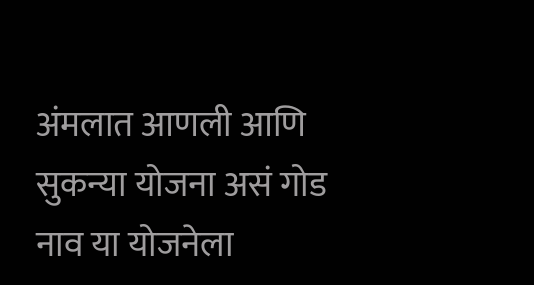अंमलात आणली आणि सुकन्या योजना असं गोड नाव या योजनेला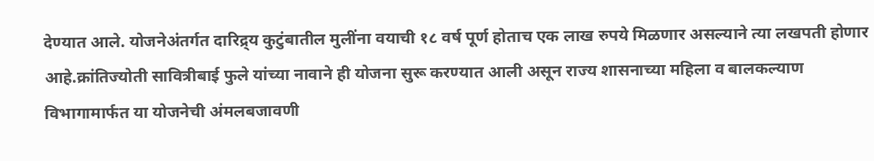देण्यात आले. योजनेअंतर्गत दारिद्र्य कुटुंबातील मुलींना वयाची १८ वर्ष पूर्ण होताच एक लाख रुपये मिळणार असल्याने त्या लखपती होणार आहे.क्रांतिज्योती सावित्रीबाई फुले यांच्या नावाने ही योजना सुरू करण्यात आली असून राज्य शासनाच्या महिला व बालकल्याण विभागामार्फत या योजनेची अंमलबजावणी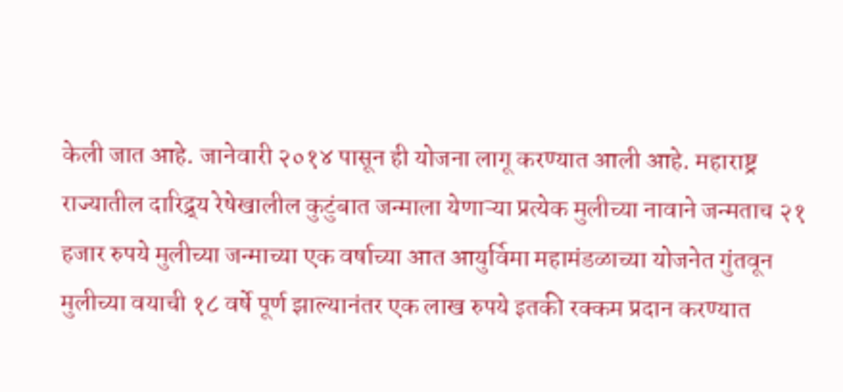केली जात आहे. जानेवारी २०१४ पासून ही योजना लागू करण्यात आली आहे. महाराष्ट्र राज्यातील दारिद्र्य रेषेखालील कुटुंबात जन्माला येणाऱ्या प्रत्येक मुलीच्या नावाने जन्मताच २१ हजार रुपये मुलीच्या जन्माच्या एक वर्षाच्या आत आयुर्विमा महामंडळाच्या योजनेत गुंतवून मुलीच्या वयाची १८ वर्षे पूर्ण झाल्यानंतर एक लाख रुपये इतकी रक्कम प्रदान करण्यात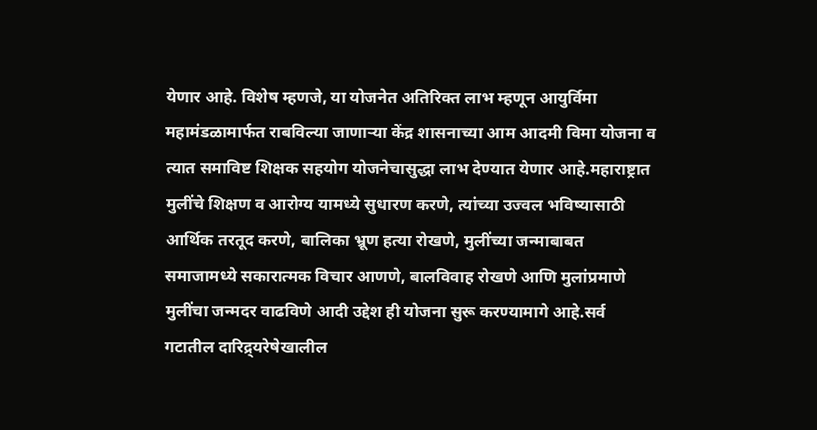येणार आहे. विशेष म्हणजे, या योजनेत अतिरिक्त लाभ म्हणून आयुर्विमा महामंडळामार्फत राबविल्या जाणाऱ्या केंद्र शासनाच्या आम आदमी विमा योजना व त्यात समाविष्ट शिक्षक सहयोग योजनेचासुद्धा लाभ देण्यात येणार आहे.महाराष्ट्रात मुलींचे शिक्षण व आरोग्य यामध्ये सुधारण करणे, त्यांच्या उज्वल भविष्यासाठी आर्थिक तरतूद करणे, बालिका भ्रूण हत्या रोखणे, मुलींच्या जन्माबाबत समाजामध्ये सकारात्मक विचार आणणे, बालविवाह रोखणे आणि मुलांप्रमाणे मुलींचा जन्मदर वाढविणे आदी उद्देश ही योजना सुरू करण्यामागे आहे.सर्व गटातील दारिद्र्यरेषेखालील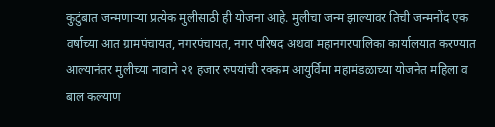कुटुंबात जन्मणाऱ्या प्रत्येक मुलीसाठी ही योजना आहे. मुलीचा जन्म झाल्यावर तिची जन्मनोंद एक वर्षाच्या आत ग्रामपंचायत, नगरपंचायत, नगर परिषद अथवा महानगरपालिका कार्यालयात करण्यात आल्यानंतर मुलीच्या नावाने २१ हजार रुपयांची रक्कम आयुर्विमा महामंडळाच्या योजनेत महिला व बाल कल्याण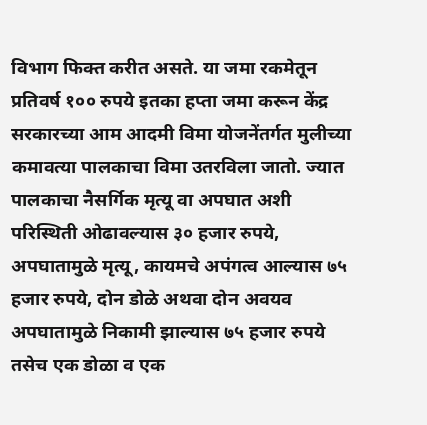विभाग फिक्त करीत असते. या जमा रकमेतून प्रतिवर्ष १०० रुपये इतका हप्ता जमा करून केंद्र सरकारच्या आम आदमी विमा योजनेंतर्गत मुलीच्या कमावत्या पालकाचा विमा उतरविला जातो. ज्यात पालकाचा नैसर्गिक मृत्यू वा अपघात अशी परिस्थिती ओढावल्यास ३० हजार रुपये, अपघातामुळे मृत्यू, कायमचे अपंगत्व आल्यास ७५ हजार रुपये, दोन डोळे अथवा दोन अवयव अपघातामुळे निकामी झाल्यास ७५ हजार रुपये तसेच एक डोळा व एक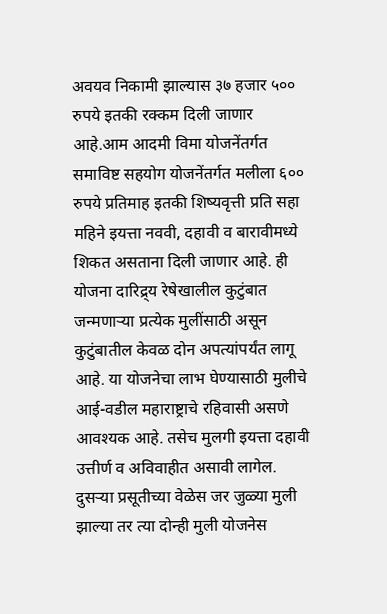अवयव निकामी झाल्यास ३७ हजार ५०० रुपये इतकी रक्कम दिली जाणार आहे.आम आदमी विमा योजनेंतर्गत समाविष्ट सहयोग योजनेंतर्गत मलीला ६०० रुपये प्रतिमाह इतकी शिष्यवृत्ती प्रति सहा महिने इयत्ता नववी, दहावी व बारावीमध्ये शिकत असताना दिली जाणार आहे. ही योजना दारिद्र्य रेषेखालील कुटुंबात जन्मणाऱ्या प्रत्येक मुलींसाठी असून कुटुंबातील केवळ दोन अपत्यांपर्यंत लागू आहे. या योजनेचा लाभ घेण्यासाठी मुलीचे आई-वडील महाराष्ट्राचे रहिवासी असणे आवश्यक आहे. तसेच मुलगी इयत्ता दहावी उत्तीर्ण व अविवाहीत असावी लागेल. दुसऱ्या प्रसूतीच्या वेळेस जर जुळ्या मुली झाल्या तर त्या दोन्ही मुली योजनेस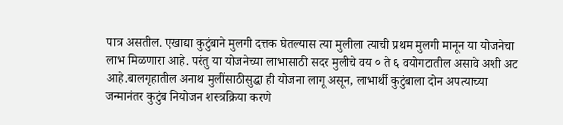पात्र असतील. एखाद्या कुटुंबाने मुलगी दत्तक घेतल्यास त्या मुलीला त्याची प्रथम मुलगी मानून या योजनेचा लाभ मिळणारा आहे. परंतु या योजनेच्या लाभासाठी सदर मुलीचे वय ० ते ६ वयोगटातील असावे अशी अट आहे.बालगृहातील अनाथ मुलींसाठीसुद्धा ही योजना लागू असून, लाभार्थी कुटुंबाला दोन अपत्याच्या जन्मानंतर कुटुंब नियोजन शस्त्रक्रिया करणे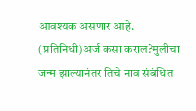आवश्यक असणार आहे. (प्रतिनिधी)अर्ज कसा कराल?मुलीचा जन्म झाल्यानंतर तिचे नाव संबंधित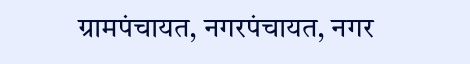ग्रामपंचायत, नगरपंचायत, नगर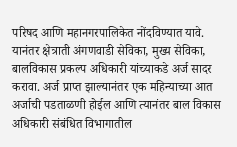परिषद आणि महानगरपालिकेत नोंदविण्यात यावे. यानंतर क्षेत्राती अंगणवाडी सेविका, मुख्य सेविका, बालविकास प्रकल्प अधिकारी यांच्याकडे अर्ज सादर करावा. अर्ज प्राप्त झाल्यानंतर एक महिन्याच्या आत अर्जाची पडताळणी होईल आणि त्यानंतर बाल विकास अधिकारी संबंधित विभागातील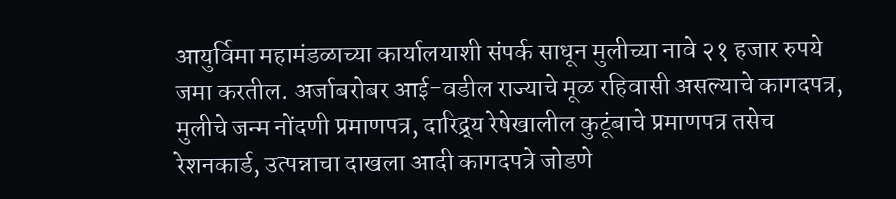आयुर्विमा महामंडळाच्या कार्यालयाशी संपर्क साधून मुलीच्या नावे २१ हजार रुपये जमा करतील. अर्जाबरोबर आई-वडील राज्याचे मूळ रहिवासी असल्याचे कागदपत्र, मुलीचे जन्म नोंदणी प्रमाणपत्र, दारिद्र्य रेषेखालील कुटूंबाचे प्रमाणपत्र तसेच रेशनकार्ड, उत्पन्नाचा दाखला आदी कागदपत्रे जोडणे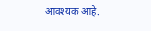आवश्यक आहे.